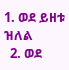1. ወደ ይዘቱ ዝለል
  2. ወደ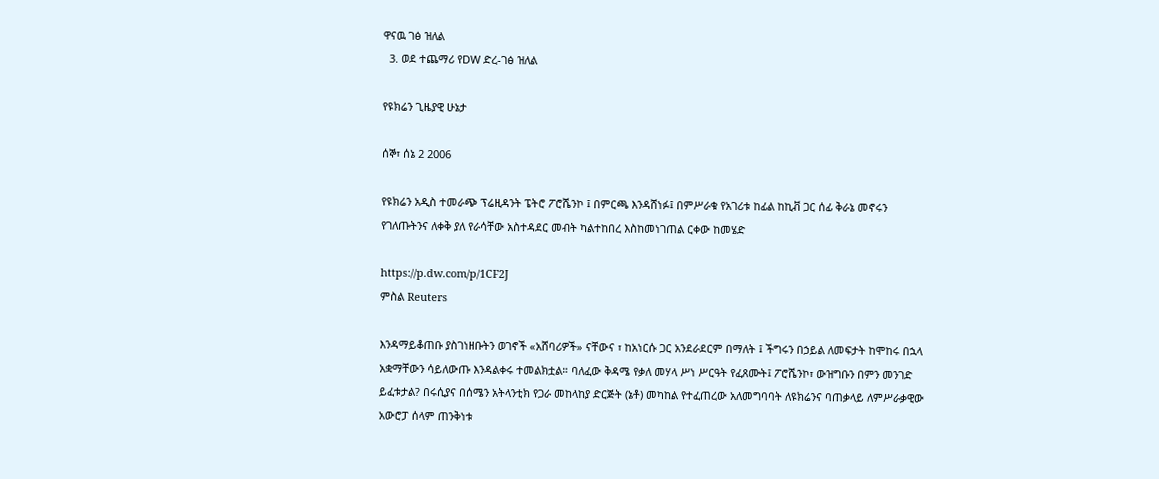ዋናዉ ገፅ ዝለል
  3. ወደ ተጨማሪ የDW ድረ-ገፅ ዝለል

የዩክሬን ጊዜያዊ ሁኔታ

ሰኞ፣ ሰኔ 2 2006

የዩክሬን አዲስ ተመራጭ ፕሬዚዳንት ፔትሮ ፖሮሼንኮ ፤ በምርጫ እንዳሸነፉ፤ በምሥራቁ የአገሪቱ ከፊል ከኪቭ ጋር ሰፊ ቅራኔ መኖሩን የገለጡትንና ለቀቅ ያለ የራሳቸው አስተዳደር መብት ካልተከበረ እስከመነገጠል ርቀው ከመሄድ

https://p.dw.com/p/1CF2J
ምስል Reuters

እንዳማይቆጠቡ ያስገነዘቡትን ወገኖች «አሸባሪዎች» ናቸውና ፣ ከአነርሱ ጋር አንደራደርም በማለት ፤ ችግሩን በኃይል ለመፍታት ከሞከሩ በኋላ አቋማቸውን ሳይለውጡ እንዳልቀሩ ተመልክቷል። ባለፈው ቅዳሜ የቃለ መሃላ ሥነ ሥርዓት የፈጸሙት፤ ፖሮሼንኮ፣ ውዝግቡን በምን መንገድ ይፈቱታል? በሩሲያና በሰሜን አትላንቲክ የጋራ መከላከያ ድርጅት (ኔቶ) መካከል የተፈጠረው አለመግባባት ለዩክሬንና ባጠቃላይ ለምሥራቃዊው አውሮፓ ሰላም ጠንቅነቱ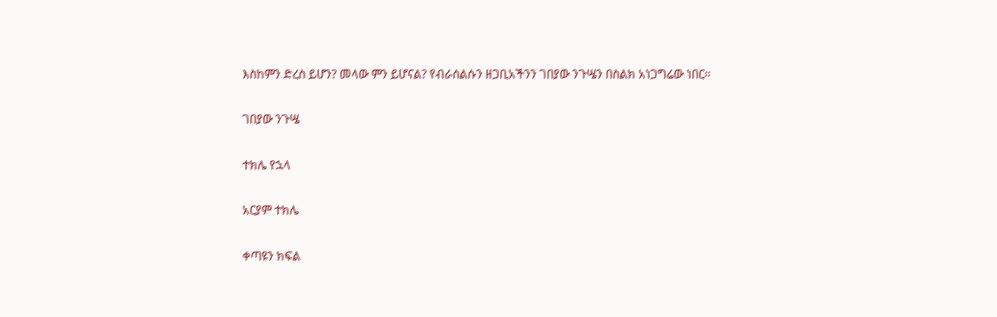እስከምን ድረስ ይሆን? መላው ምን ይሆናል? የብራሰልሱን ዘጋቢአችንን ገበያው ንጉሤን በስልክ አነጋግሬው ነበር።

ገበያው ንጉሤ

ተክሌ የኋላ

አርያም ተክሌ

ቀጣዩን ክፍል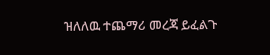ዝለለዉ ተጨማሪ መረጃ ይፈልጉ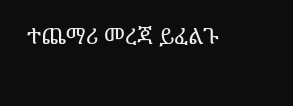ተጨማሪ መረጃ ይፈልጉ